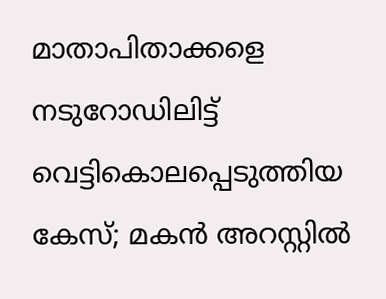മാതാപിതാക്കളെ നടുറോഡിലിട്ട് വെട്ടികൊലപ്പെടുത്തിയ കേസ്; മകന്‍ അറസ്റ്റില്‍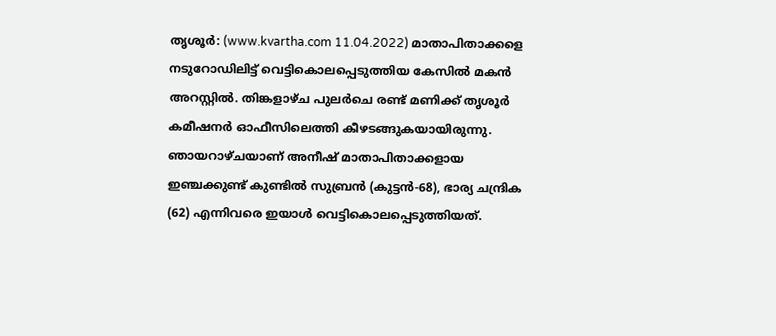തൃശൂര്‍: (www.kvartha.com 11.04.2022) മാതാപിതാക്കളെ നടുറോഡിലിട്ട് വെട്ടികൊലപ്പെടുത്തിയ കേസില്‍ മകന്‍ അറസ്റ്റില്‍. തിങ്കളാഴ്ച പുലര്‍ചെ രണ്ട് മണിക്ക് തൃശൂര്‍ കമീഷനര്‍ ഓഫീസിലെത്തി കീഴടങ്ങുകയായിരുന്നു. ഞായറാഴ്ചയാണ് അനീഷ് മാതാപിതാക്കളായ ഇഞ്ചക്കുണ്ട് കുണ്ടില്‍ സുബ്രന്‍ (കുട്ടന്‍-68), ഭാര്യ ചന്ദ്രിക (62) എന്നിവരെ ഇയാള്‍ വെട്ടികൊലപ്പെടുത്തിയത്.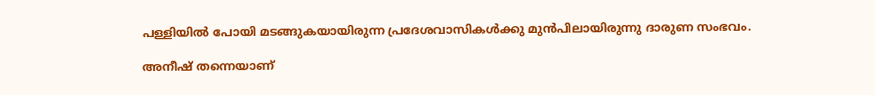പള്ളിയില്‍ പോയി മടങ്ങുകയായിരുന്ന പ്രദേശവാസികള്‍ക്കു മുന്‍പിലായിരുന്നു ദാരുണ സംഭവം.

അനീഷ് തന്നെയാണ്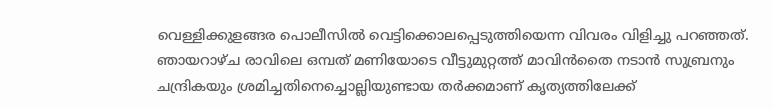വെള്ളിക്കുളങ്ങര പൊലീസില്‍ വെട്ടിക്കൊലപ്പെടുത്തിയെന്ന വിവരം വിളിച്ചു പറഞ്ഞത്. ഞായറാഴ്ച രാവിലെ ഒമ്പത് മണിയോടെ വീട്ടുമുറ്റത്ത് മാവിന്‍തൈ നടാന്‍ സുബ്രനും ചന്ദ്രികയും ശ്രമിച്ചതിനെച്ചൊല്ലിയുണ്ടായ തര്‍ക്കമാണ് കൃത്യത്തിലേക്ക്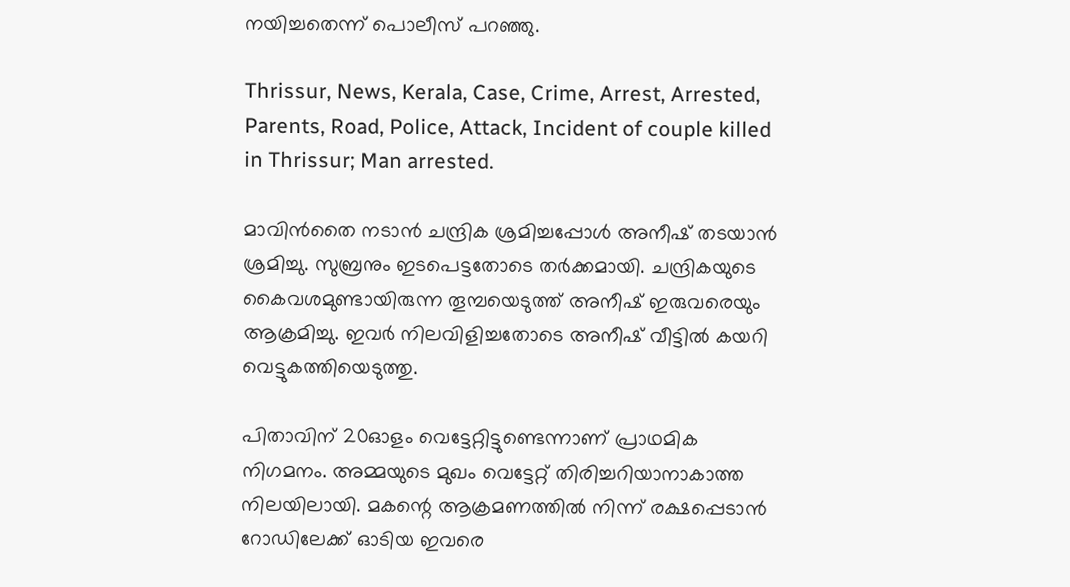നയിച്ചതെന്ന് പൊലീസ് പറഞ്ഞു.

Thrissur, News, Kerala, Case, Crime, Arrest, Arrested, Parents, Road, Police, Attack, Incident of couple killed in Thrissur; Man arrested.

മാവിന്‍തൈ നടാന്‍ ചന്ദ്രിക ശ്രമിച്ചപ്പോള്‍ അനീഷ് തടയാന്‍ ശ്രമിച്ചു. സുബ്രനും ഇടപെട്ടതോടെ തര്‍ക്കമായി. ചന്ദ്രികയുടെ കൈവശമുണ്ടായിരുന്ന തൂമ്പയെടുത്ത് അനീഷ് ഇരുവരെയും ആക്രമിച്ചു. ഇവര്‍ നിലവിളിച്ചതോടെ അനീഷ് വീട്ടില്‍ കയറി വെട്ടുകത്തിയെടുത്തു.

പിതാവിന് 20ഓളം വെട്ടേറ്റിട്ടുണ്ടെന്നാണ് പ്രാഥമിക നിഗമനം. അമ്മയുടെ മുഖം വെട്ടേറ്റ് തിരിച്ചറിയാനാകാത്ത നിലയിലായി. മകന്റെ ആക്രമണത്തില്‍ നിന്ന് രക്ഷപ്പെടാന്‍ റോഡിലേക്ക് ഓടിയ ഇവരെ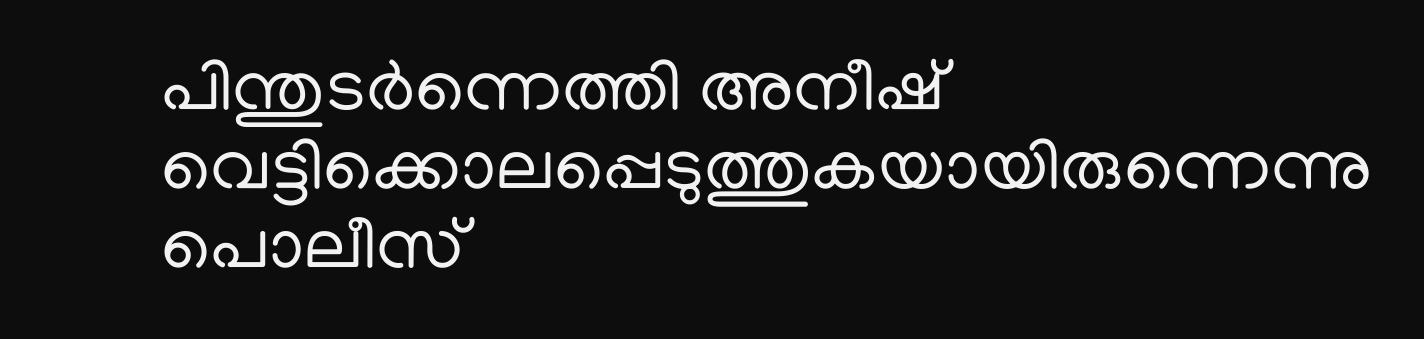പിന്തുടര്‍ന്നെത്തി അനീഷ് വെട്ടിക്കൊലപ്പെടുത്തുകയായിരുന്നെന്നു പൊലീസ്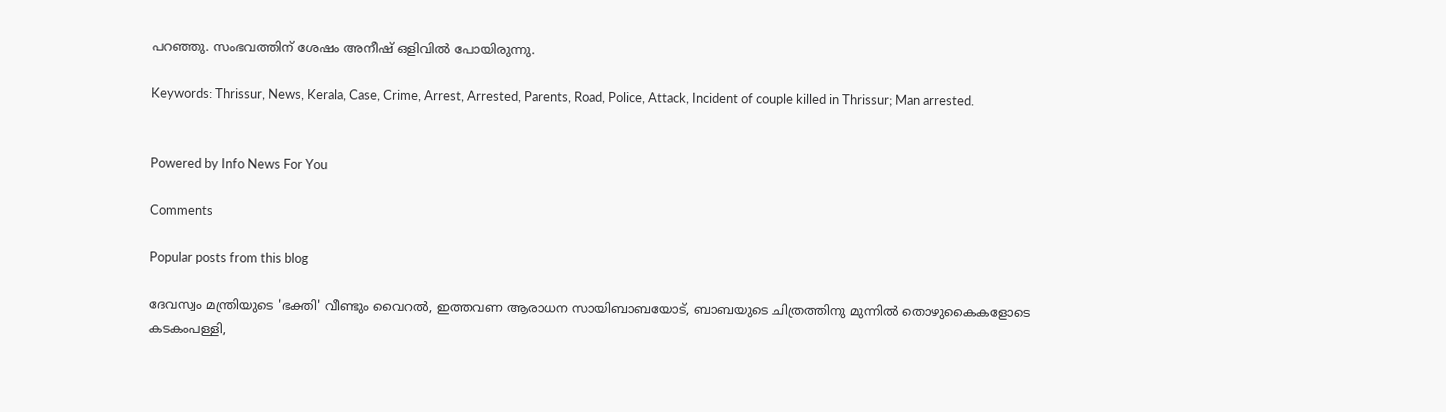പറഞ്ഞു. സംഭവത്തിന് ശേഷം അനീഷ് ഒളിവില്‍ പോയിരുന്നു.

Keywords: Thrissur, News, Kerala, Case, Crime, Arrest, Arrested, Parents, Road, Police, Attack, Incident of couple killed in Thrissur; Man arrested.


Powered by Info News For You

Comments

Popular posts from this blog

ദേവസ്വം മന്ത്രിയുടെ 'ഭക്തി' വീണ്ടും വൈറല്‍, ഇത്തവണ ആരാധന സായിബാബയോട്, ബാബയുടെ ചിത്രത്തിനു മുന്നില്‍ തൊഴുകൈകളോടെ കടകംപള്ളി,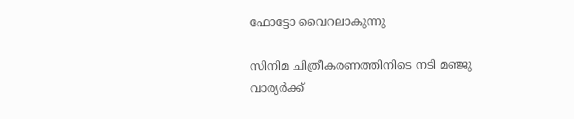ഫോട്ടോ വൈറലാകുന്നു

സിനിമ ചിത്രീകരണത്തിനിടെ നടി മഞ്ജു വാര്യര്‍ക്ക്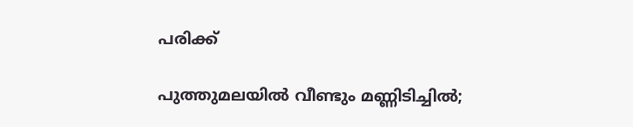പരിക്ക്

പുത്തുമലയില്‍ വീണ്ടും മണ്ണിടിച്ചില്‍;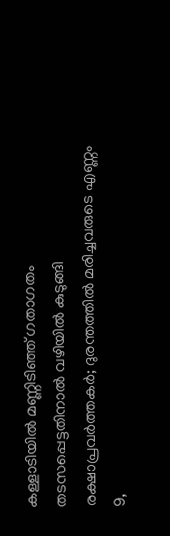കള്ളാടിയില്‍ മണ്ണിടിഞ്ഞ് ഗതാഗതം തടസപ്പെട്ടതിനാല്‍ വഴിയില്‍ കുടുങ്ങി രക്ഷാപ്രവര്‍ത്തകര്‍; ദുരന്തത്തില്‍ മരിച്ചവരുടെ എണ്ണം 9,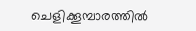ചെളിക്കൂമ്പാരത്തില്‍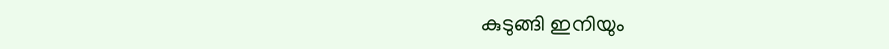കുടുങ്ങി ഇനിയും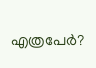എത്രപേര്‍?